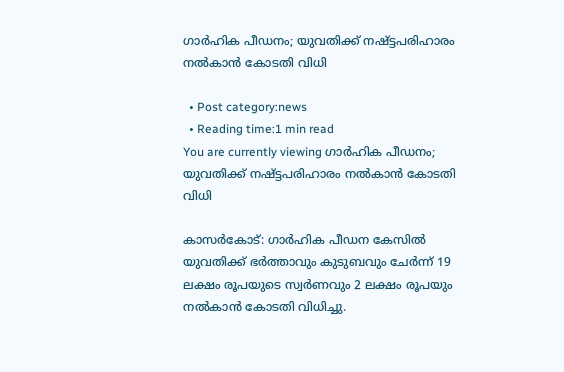ഗാർഹിക പീഡനം; യുവതിക്ക് നഷ്ട്ടപരിഹാരം നൽകാൻ കോടതി വിധി

  • Post category:news
  • Reading time:1 min read
You are currently viewing ഗാർഹിക പീഡനം; യുവതിക്ക് നഷ്ട്ടപരിഹാരം നൽകാൻ കോടതി വിധി

കാസർകോട്: ഗാർഹിക പീഡന കേസിൽ യുവതിക്ക് ഭർത്താവും കുടുബവും ചേർന്ന് 19 ലക്ഷം രൂപയുടെ സ്വർണവും 2 ലക്ഷം രൂപയും നൽകാൻ കോടതി വിധിച്ചു.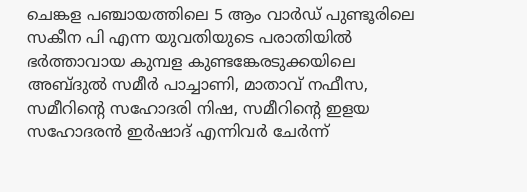ചെങ്കള പഞ്ചായത്തിലെ 5 ആം വാർഡ് പുണ്ടൂരിലെ സകീന പി എന്ന യുവതിയുടെ പരാതിയിൽ ഭർത്താവായ കുമ്പള കുണ്ടങ്കേരടുക്കയിലെ അബ്ദുൽ സമീർ പാച്ചാണി, മാതാവ് നഫീസ, സമീറിൻ്റെ സഹോദരി നിഷ, സമീറിൻ്റെ ഇളയ സഹോദരൻ ഇർഷാദ് എന്നിവർ ചേർന്ന്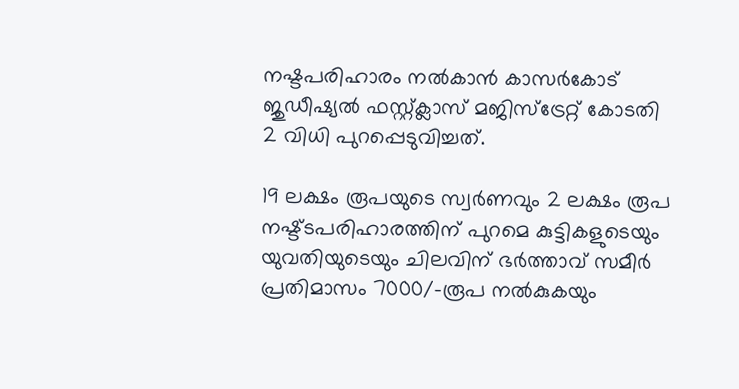നഷ്ടപരിഹാരം നൽകാൻ കാസർകോട് ജുഡീഷ്യൽ ഫസ്റ്റ്ക്ലാസ് മജിസ്‌ട്രേറ്റ് കോടതി 2 വിധി പുറപ്പെടുവിച്ചത്.

19 ലക്ഷം രൂപയുടെ സ്വർണവും 2 ലക്ഷം രൂപ നഷ്ട്ടപരിഹാരത്തിന് പുറമെ കുട്ടികളുടെയും യുവതിയുടെയും ചിലവിന് ഭർത്താവ് സമീർ പ്രതിമാസം 7000/-രൂപ നൽകുകയും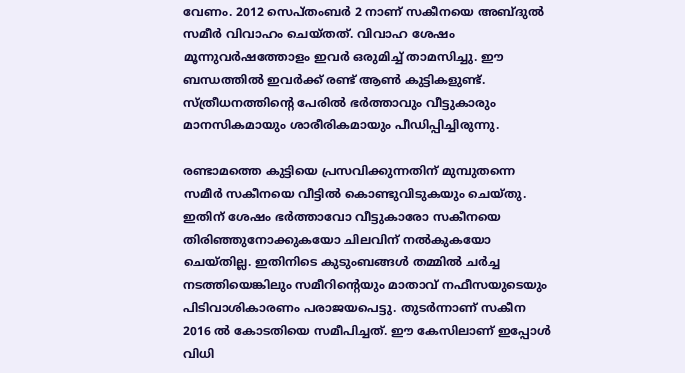വേണം. 2012 സെപ്‌തംബർ 2 നാണ് സകീനയെ അബ്ദുൽ സമീർ വിവാഹം ചെയ്തത്. വിവാഹ ശേഷം മൂന്നുവർഷത്തോളം ഇവർ ഒരുമിച്ച് താമസിച്ചു. ഈ ബന്ധത്തിൽ ഇവർക്ക് രണ്ട് ആൺ കുട്ടികളുണ്ട്. സ്ത്രീധനത്തിൻ്റെ പേരിൽ ഭർത്താവും വീട്ടുകാരും മാനസികമായും ശാരീരികമായും പീഡിപ്പിച്ചിരുന്നു.

രണ്ടാമത്തെ കുട്ടിയെ പ്രസവിക്കുന്നതിന് മുമ്പുതന്നെ സമീർ സകീനയെ വീട്ടിൽ കൊണ്ടുവിടുകയും ചെയ്തു. ഇതിന് ശേഷം ഭർത്താവോ വീട്ടുകാരോ സകീനയെ തിരിഞ്ഞുനോക്കുകയോ ചിലവിന് നൽകുകയോ ചെയ്തില്ല. ഇതിനിടെ കുടുംബങ്ങൾ തമ്മിൽ ചർച്ച നടത്തിയെങ്കിലും സമീറിൻ്റെയും മാതാവ് നഫീസയുടെയും പിടിവാശികാരണം പരാജയപെട്ടു. തുടർന്നാണ് സകീന 2016 ൽ കോടതിയെ സമീപിച്ചത്. ഈ കേസിലാണ് ഇപ്പോൾ വിധി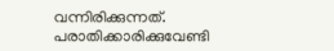വന്നിരിക്കുന്നത്. പരാതിക്കാരിക്കുവേണ്ടി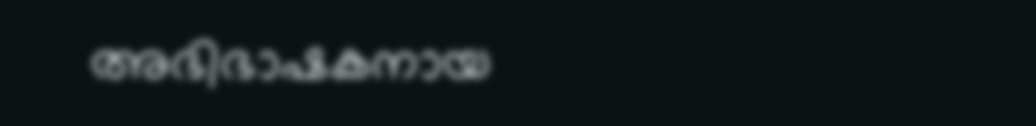അഭിഭാഷകനായ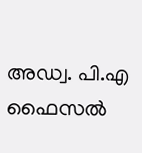അഡ്വ. പി.എ ഫൈസൽ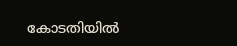കോടതിയിൽ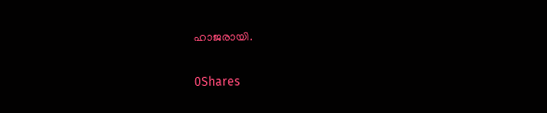ഹാജരായി.

0Shares